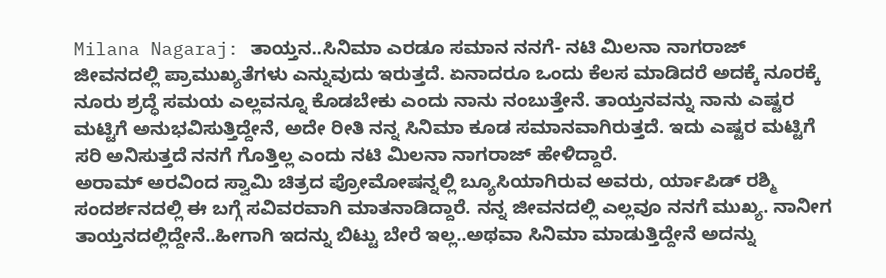Milana Nagaraj: ತಾಯ್ತನ..ಸಿನಿಮಾ ಎರಡೂ ಸಮಾನ ನನಗೆ- ನಟಿ ಮಿಲನಾ ನಾಗರಾಜ್
ಜೀವನದಲ್ಲಿ ಪ್ರಾಮುಖ್ಯತೆಗಳು ಎನ್ನುವುದು ಇರುತ್ತದೆ. ಏನಾದರೂ ಒಂದು ಕೆಲಸ ಮಾಡಿದರೆ ಅದಕ್ಕೆ ನೂರಕ್ಕೆ ನೂರು ಶ್ರದ್ಧೆ ಸಮಯ ಎಲ್ಲವನ್ನೂ ಕೊಡಬೇಕು ಎಂದು ನಾನು ನಂಬುತ್ತೇನೆ. ತಾಯ್ತನವನ್ನು ನಾನು ಎಷ್ಟರ ಮಟ್ಟಿಗೆ ಅನುಭವಿಸುತ್ತಿದ್ದೇನೆ, ಅದೇ ರೀತಿ ನನ್ನ ಸಿನಿಮಾ ಕೂಡ ಸಮಾನವಾಗಿರುತ್ತದೆ. ಇದು ಎಷ್ಟರ ಮಟ್ಟಿಗೆ ಸರಿ ಅನಿಸುತ್ತದೆ ನನಗೆ ಗೊತ್ತಿಲ್ಲ ಎಂದು ನಟಿ ಮಿಲನಾ ನಾಗರಾಜ್ ಹೇಳಿದ್ದಾರೆ.
ಅರಾಮ್ ಅರವಿಂದ ಸ್ವಾಮಿ ಚಿತ್ರದ ಪ್ರೋಮೋಷನ್ನಲ್ಲಿ ಬ್ಯೂಸಿಯಾಗಿರುವ ಅವರು, ರ್ಯಾಪಿಡ್ ರಶ್ಮಿ ಸಂದರ್ಶನದಲ್ಲಿ ಈ ಬಗ್ಗೆ ಸವಿವರವಾಗಿ ಮಾತನಾಡಿದ್ದಾರೆ. ನನ್ನ ಜೀವನದಲ್ಲಿ ಎಲ್ಲವೂ ನನಗೆ ಮುಖ್ಯ. ನಾನೀಗ ತಾಯ್ತನದಲ್ಲಿದ್ದೇನೆ..ಹೀಗಾಗಿ ಇದನ್ನು ಬಿಟ್ಟು ಬೇರೆ ಇಲ್ಲ..ಅಥವಾ ಸಿನಿಮಾ ಮಾಡುತ್ತಿದ್ದೇನೆ ಅದನ್ನು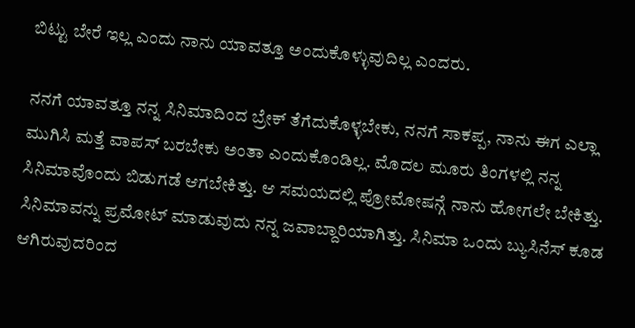ಬಿಟ್ಟು ಬೇರೆ ಇಲ್ಲ ಎಂದು ನಾನು ಯಾವತ್ತೂ ಅಂದುಕೊಳ್ಳುವುದಿಲ್ಲ ಎಂದರು.

ನನಗೆ ಯಾವತ್ತೂ ನನ್ನ ಸಿನಿಮಾದಿಂದ ಬ್ರೇಕ್ ತೆಗೆದುಕೊಳ್ಳಬೇಕು, ನನಗೆ ಸಾಕಪ್ಪ, ನಾನು ಈಗ ಎಲ್ಲಾ ಮುಗಿಸಿ ಮತ್ತೆ ವಾಪಸ್ ಬರಬೇಕು ಅಂತಾ ಎಂದುಕೊಂಡಿಲ್ಲ. ಮೊದಲ ಮೂರು ತಿಂಗಳಲ್ಲಿ ನನ್ನ ಸಿನಿಮಾವೊಂದು ಬಿಡುಗಡೆ ಆಗಬೇಕಿತ್ತು. ಆ ಸಮಯದಲ್ಲಿ ಪ್ರೋಮೋಷನ್ಗೆ ನಾನು ಹೋಗಲೇ ಬೇಕಿತ್ತು. ಸಿನಿಮಾವನ್ನು ಪ್ರಮೋಟ್ ಮಾಡುವುದು ನನ್ನ ಜವಾಬ್ದಾರಿಯಾಗಿತ್ತು. ಸಿನಿಮಾ ಒಂದು ಬ್ಯುಸಿನೆಸ್ ಕೂಡ ಆಗಿರುವುದರಿಂದ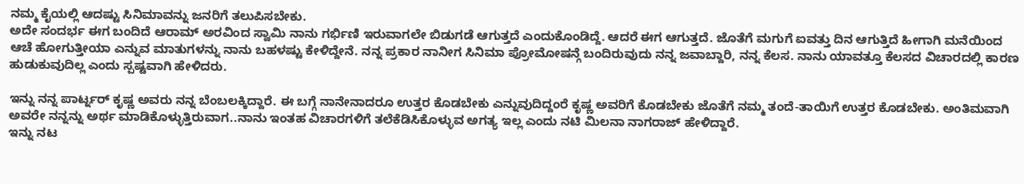ನಮ್ಮ ಕೈಯಲ್ಲಿ ಆದಷ್ಟು ಸಿನಿಮಾವನ್ನು ಜನರಿಗೆ ತಲುಪಿಸಬೇಕು.
ಅದೇ ಸಂದರ್ಭ ಈಗ ಬಂದಿದೆ ಆರಾಮ್ ಅರವಿಂದ ಸ್ವಾಮಿ ನಾನು ಗರ್ಭಿಣಿ ಇರುವಾಗಲೇ ಬಿಡುಗಡೆ ಆಗುತ್ತದೆ ಎಂದುಕೊಂಡಿದ್ದೆ. ಆದರೆ ಈಗ ಆಗುತ್ತದೆ. ಜೊತೆಗೆ ಮಗುಗೆ ಐವತ್ತು ದಿನ ಆಗುತ್ತಿದೆ ಹೀಗಾಗಿ ಮನೆಯಿಂದ ಆಚೆ ಹೋಗುತ್ತೀಯಾ ಎನ್ನುವ ಮಾತುಗಳನ್ನು ನಾನು ಬಹಳಷ್ಟು ಕೇಳಿದ್ದೇನೆ. ನನ್ನ ಪ್ರಕಾರ ನಾನೀಗ ಸಿನಿಮಾ ಪ್ರೋಮೋಷನ್ಗೆ ಬಂದಿರುವುದು ನನ್ನ ಜವಾಬ್ದಾರಿ, ನನ್ನ ಕೆಲಸ. ನಾನು ಯಾವತ್ತೂ ಕೆಲಸದ ವಿಚಾರದಲ್ಲಿ ಕಾರಣ ಹುಡುಕುವುದಿಲ್ಲ ಎಂದು ಸ್ಪಷ್ಟವಾಗಿ ಹೇಳಿದರು.

ಇನ್ನು ನನ್ನ ಪಾರ್ಟ್ನರ್ ಕೃಷ್ಣ ಅವರು ನನ್ನ ಬೆಂಬಲಕ್ಕಿದ್ದಾರೆ. ಈ ಬಗ್ಗೆ ನಾನೇನಾದರೂ ಉತ್ತರ ಕೊಡಬೇಕು ಎನ್ನುವುದಿದ್ದಂರೆ ಕೃಷ್ಣ ಅವರಿಗೆ ಕೊಡಬೇಕು ಜೊತೆಗೆ ನಮ್ಮ ತಂದೆ-ತಾಯಿಗೆ ಉತ್ತರ ಕೊಡಬೇಕು. ಅಂತಿಮವಾಗಿ ಅವರೇ ನನ್ನನ್ನು ಅರ್ಥ ಮಾಡಿಕೊಳ್ಳುತ್ತಿರುವಾಗ..ನಾನು ಇಂತಹ ವಿಚಾರಗಳಿಗೆ ತಲೆಕೆಡಿಸಿಕೊಳ್ಳುವ ಅಗತ್ಯ ಇಲ್ಲ ಎಂದು ನಟಿ ಮಿಲನಾ ನಾಗರಾಜ್ ಹೇಳಿದ್ದಾರೆ.
ಇನ್ನು ನಟ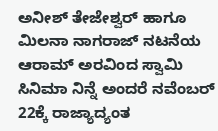ಅನೀಶ್ ತೇಜೇಶ್ವರ್ ಹಾಗೂ ಮಿಲನಾ ನಾಗರಾಜ್ ನಟನೆಯ ಆರಾಮ್ ಅರವಿಂದ ಸ್ವಾಮಿ ಸಿನಿಮಾ ನಿನ್ನೆ ಅಂದರೆ ನವೆಂಬರ್ 22ಕ್ಕೆ ರಾಜ್ಯಾದ್ಯಂತ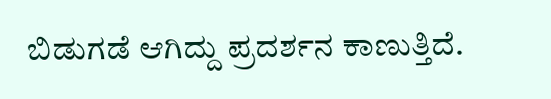ಬಿಡುಗಡೆ ಆಗಿದ್ದು ಪ್ರದರ್ಶನ ಕಾಣುತ್ತಿದೆ.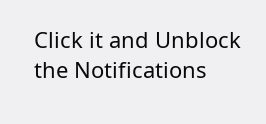Click it and Unblock the Notifications